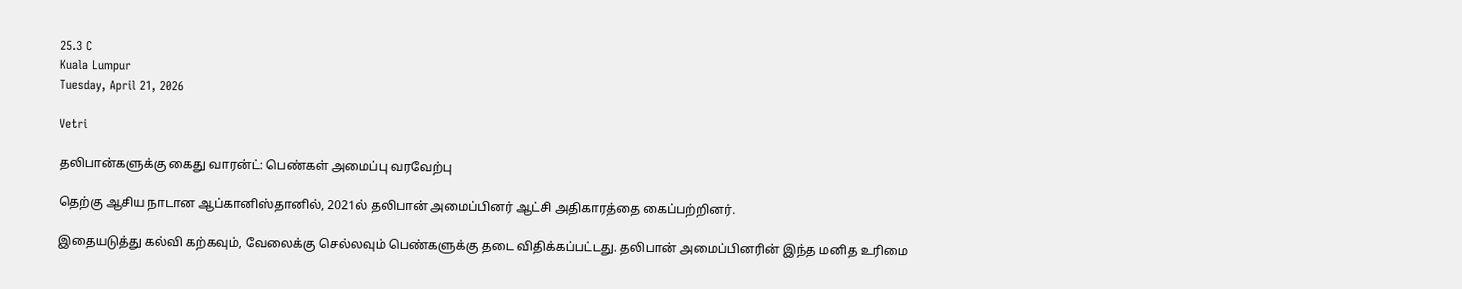25.3 C
Kuala Lumpur
Tuesday, April 21, 2026

Vetri

தலிபான்களுக்கு கைது வாரன்ட்: பெண்கள் அமைப்பு வரவேற்பு

தெற்கு ஆசிய நாடான ஆப்கானிஸ்தானில், 2021ல் தலிபான் அமைப்பினர் ஆட்சி அதிகாரத்தை கைப்பற்றினர்.

இதையடுத்து கல்வி கற்கவும், வேலைக்கு செல்லவும் பெண்களுக்கு தடை விதிக்கப்பட்டது. தலிபான் அமைப்பினரின் இந்த மனித உரிமை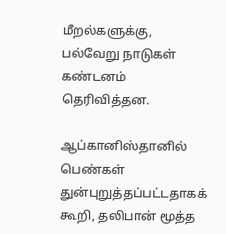மீறல்களுக்கு, பல்வேறு நாடுகள் கண்டனம் தெரிவித்தன.

ஆப்கானிஸ்தானில் பெண்கள் துன்புறுத்தப்பட்டதாகக் கூறி, தலிபான் மூத்த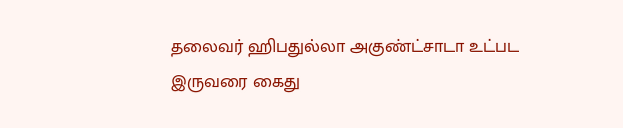தலைவர் ஹிபதுல்லா அகுண்ட்சாடா உட்பட இருவரை கைது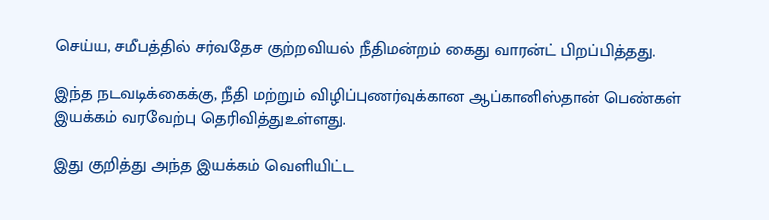செய்ய, சமீபத்தில் சர்வதேச குற்றவியல் நீதிமன்றம் கைது வாரன்ட் பிறப்பித்தது.

இந்த நடவடிக்கைக்கு, நீதி மற்றும் விழிப்புணர்வுக்கான ஆப்கானிஸ்தான் பெண்கள் இயக்கம் வரவேற்பு தெரிவித்துஉள்ளது.

இது குறித்து அந்த இயக்கம் வெளியிட்ட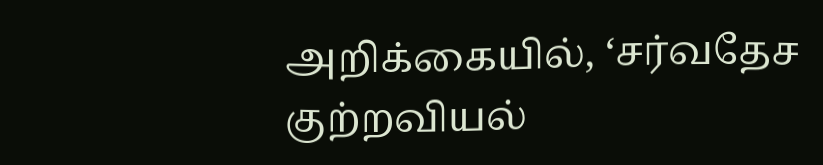அறிக்கையில், ‘சர்வதேச குற்றவியல்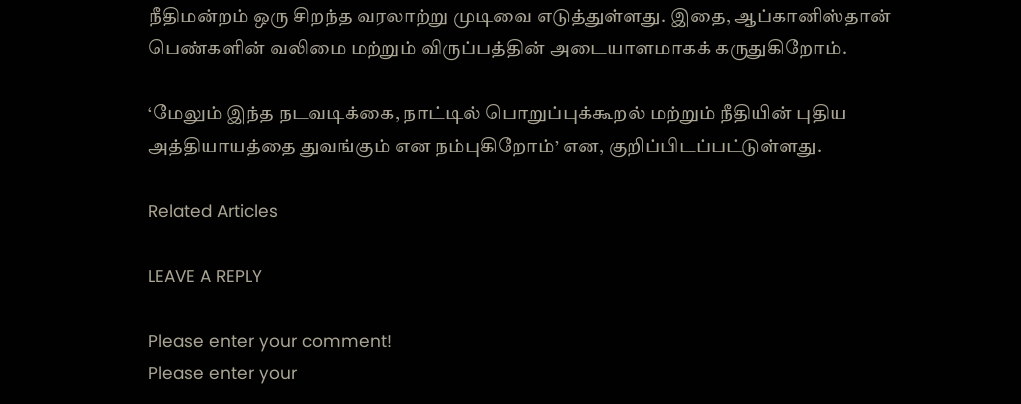நீதிமன்றம் ஒரு சிறந்த வரலாற்று முடிவை எடுத்துள்ளது. இதை, ஆப்கானிஸ்தான் பெண்களின் வலிமை மற்றும் விருப்பத்தின் அடையாளமாகக் கருதுகிறோம்.

‘மேலும் இந்த நடவடிக்கை, நாட்டில் பொறுப்புக்கூறல் மற்றும் நீதியின் புதிய அத்தியாயத்தை துவங்கும் என நம்புகிறோம்’ என, குறிப்பிடப்பட்டுள்ளது.

Related Articles

LEAVE A REPLY

Please enter your comment!
Please enter your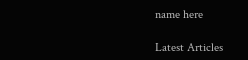name here

Latest Articles